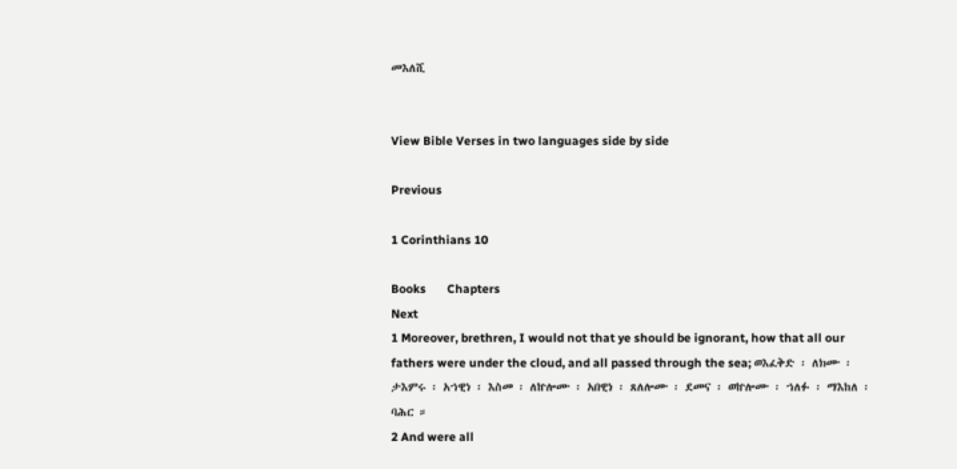መእለሺ


View Bible Verses in two languages side by side

Previous

1 Corinthians 10

Books       Chapters
Next
1 Moreover, brethren, I would not that ye should be ignorant, how that all our fathers were under the cloud, and all passed through the sea; ወእፈቅድ ፡ ለክሙ ፡ ታእምሩ ፡ አኀዊነ ፡ እስመ ፡ ለኵሎሙ ፡ አበዊነ ፡ ጸለሎሙ ፡ ደመና ፡ ወኵሎሙ ፡ ኀለፉ ፡ ማእከለ ፡ ባሕር ።
2 And were all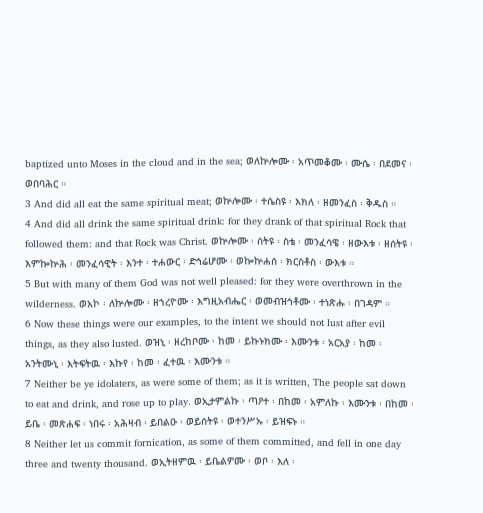baptized unto Moses in the cloud and in the sea; ወለኵሎሙ ፡ አጥመቆሙ ፡ ሙሴ ፡ በደመና ፡ ወበባሕር ።
3 And did all eat the same spiritual meat; ወኵሎሙ ፡ ተሴስዩ ፡ እክለ ፡ ዘመንፈስ ፡ ቅዱስ ።
4 And did all drink the same spiritual drink: for they drank of that spiritual Rock that followed them: and that Rock was Christ. ወኵሎሙ ፡ ሰትዩ ፡ ስቴ ፡ መንፈሳዌ ፡ ዘውእቱ ፡ ዘሰትዩ ፡ እምኰኵሕ ፡ መንፈሳዊት ፡ እንተ ፡ ተሐውር ፡ ድኅሬሆሙ ፡ ወኰኵሐሰ ፡ ክርስቶስ ፡ ውእቱ ።
5 But with many of them God was not well pleased: for they were overthrown in the wilderness. ወአኮ ፡ ለኵሎሙ ፡ ዘኀረዮሙ ፡ እግዚአብሔር ፡ ወመብዝኅቶሙ ፡ ተነጽሑ ፡ በገዳም ።
6 Now these things were our examples, to the intent we should not lust after evil things, as they also lusted. ወዝኒ ፡ ዘረከቦሙ ፡ ከመ ፡ ይኩኑክሙ ፡ እሙንቱ ፡ አርአያ ፡ ከመ ፡ አንትሙኒ ፡ እትፍትዉ ፡ እኩየ ፡ ከመ ፡ ፈተዉ ፡ እሙንቱ ።
7 Neither be ye idolaters, as were some of them; as it is written, The people sat down to eat and drink, and rose up to play. ወኢታምልኩ ፡ ጣዖተ ፡ በከመ ፡ አምለኩ ፡ እሙንቱ ፡ በከመ ፡ ይቤ ፡ መጽሐፍ ፡ ነበሩ ፡ አሕዛብ ፡ ይበልዑ ፡ ወይሰትዩ ፡ ወተንሥኡ ፡ ይዝፍኑ ።
8 Neither let us commit fornication, as some of them committed, and fell in one day three and twenty thousand. ወኢትዘምዉ ፡ ይቤልዎሙ ፡ ወቦ ፡ እለ ፡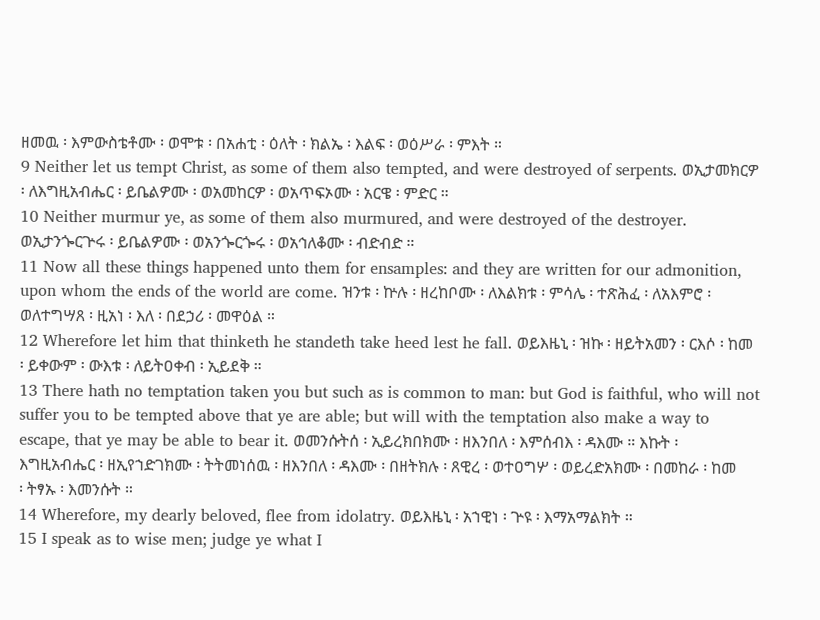ዘመዉ ፡ እምውስቴቶሙ ፡ ወሞቱ ፡ በአሐቲ ፡ ዕለት ፡ ክልኤ ፡ እልፍ ፡ ወዕሥራ ፡ ምእት ።
9 Neither let us tempt Christ, as some of them also tempted, and were destroyed of serpents. ወኢታመክርዎ ፡ ለእግዚአብሔር ፡ ይቤልዎሙ ፡ ወአመከርዎ ፡ ወአጥፍኦሙ ፡ አርዌ ፡ ምድር ።
10 Neither murmur ye, as some of them also murmured, and were destroyed of the destroyer. ወኢታንጐርጕሩ ፡ ይቤልዎሙ ፡ ወአንጐርጐሩ ፡ ወአኅለቆሙ ፡ ብድብድ ።
11 Now all these things happened unto them for ensamples: and they are written for our admonition, upon whom the ends of the world are come. ዝንቱ ፡ ኵሉ ፡ ዘረከቦሙ ፡ ለእልክቱ ፡ ምሳሌ ፡ ተጽሕፈ ፡ ለአእምሮ ፡ ወለተግሣጸ ፡ ዚአነ ፡ እለ ፡ በደኃሪ ፡ መዋዕል ።
12 Wherefore let him that thinketh he standeth take heed lest he fall. ወይእዜኒ ፡ ዝኩ ፡ ዘይትአመን ፡ ርእሶ ፡ ከመ ፡ ይቀውም ፡ ውእቱ ፡ ለይትዐቀብ ፡ ኢይደቅ ።
13 There hath no temptation taken you but such as is common to man: but God is faithful, who will not suffer you to be tempted above that ye are able; but will with the temptation also make a way to escape, that ye may be able to bear it. ወመንሱትሰ ፡ ኢይረክበክሙ ፡ ዘእንበለ ፡ እምሰብእ ፡ ዳእሙ ። እኩት ፡ እግዚአብሔር ፡ ዘኢየኀድገክሙ ፡ ትትመነሰዉ ፡ ዘእንበለ ፡ ዳእሙ ፡ በዘትክሉ ፡ ጸዊረ ፡ ወተዐግሦ ፡ ወይረድአክሙ ፡ በመከራ ፡ ከመ ፡ ትፃኡ ፡ እመንሱት ።
14 Wherefore, my dearly beloved, flee from idolatry. ወይእዜኒ ፡ አኀዊነ ፡ ጕዩ ፡ እማአማልክት ።
15 I speak as to wise men; judge ye what I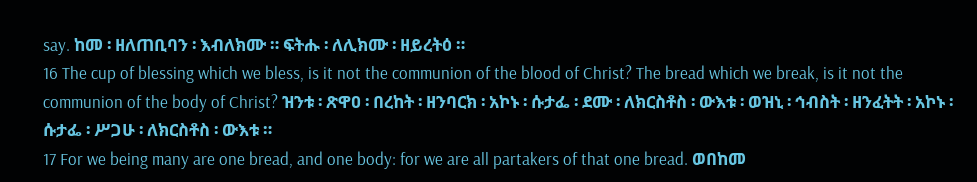say. ከመ ፡ ዘለጠቢባን ፡ እብለክሙ ። ፍትሑ ፡ ለሊክሙ ፡ ዘይረትዕ ።
16 The cup of blessing which we bless, is it not the communion of the blood of Christ? The bread which we break, is it not the communion of the body of Christ? ዝንቱ ፡ ጽዋዐ ፡ በረከት ፡ ዘንባርክ ፡ አኮኑ ፡ ሱታፌ ፡ ደሙ ፡ ለክርስቶስ ፡ ውእቱ ፡ ወዝኒ ፡ ኅብስት ፡ ዘንፈትት ፡ አኮኑ ፡ ሱታፌ ፡ ሥጋሁ ፡ ለክርስቶስ ፡ ውእቱ ።
17 For we being many are one bread, and one body: for we are all partakers of that one bread. ወበከመ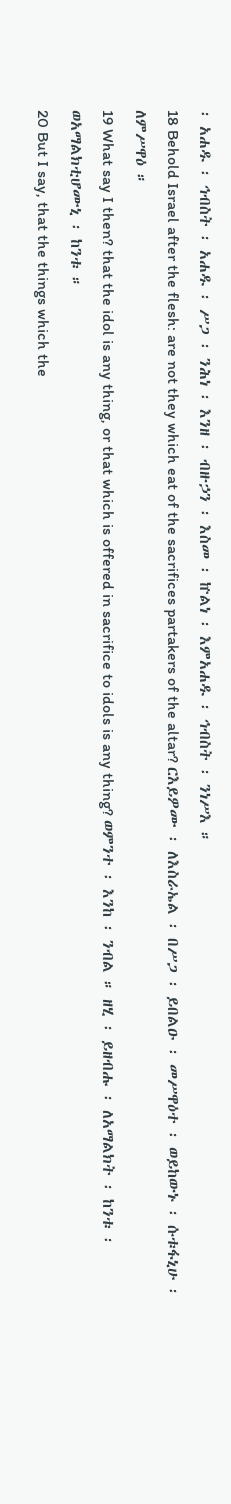፡ አሐዱ ፡ ኅብስት ፡ አሐዱ ፡ ሥጋ ፡ ንሕነ ፡ እንዘ ፡ ብዙኃን ፡ እስመ ፡ ኵልነ ፡ እምአሐዱ ፡ ኅብስት ፡ ንነሥእ ።
18 Behold Israel after the flesh: are not they which eat of the sacrifices partakers of the altar? ርእይዎሙ ፡ ለእስራኤል ፡ በሥጋ ፡ ይበልዑ ፡ መሥዋዕተ ፡ ወይከውኑ ፡ ሱቱፋኒሁ ፡ ለምሥዋዕ ።
19 What say I then? that the idol is any thing, or that which is offered in sacrifice to idols is any thing? ወምንተ ፡ እንከ ፡ ንብል ። ዘሂ ፡ ይዘብሑ ፡ ለአማልክት ፡ ከንቱ ፡ ወአማልክቲሆሙኒ ፡ ከንቱ ።
20 But I say, that the things which the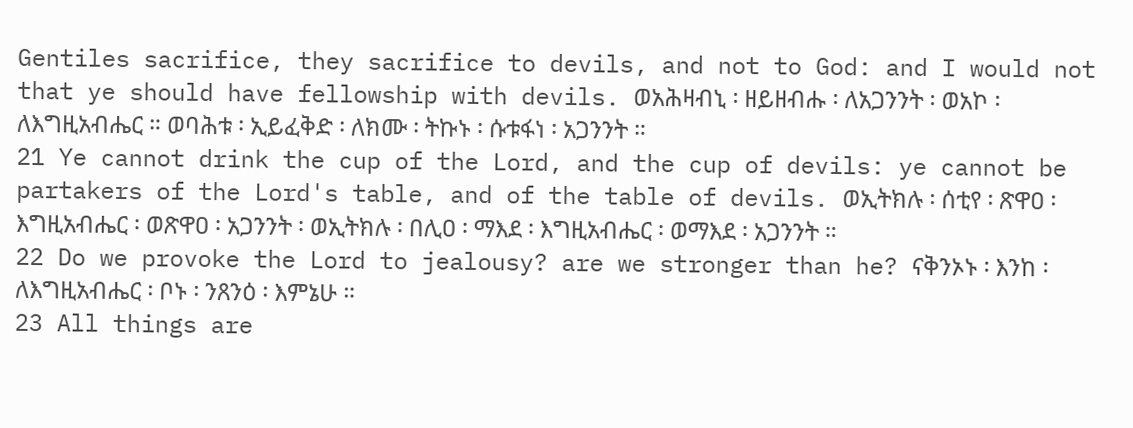Gentiles sacrifice, they sacrifice to devils, and not to God: and I would not that ye should have fellowship with devils. ወአሕዛብኒ ፡ ዘይዘብሑ ፡ ለአጋንንት ፡ ወአኮ ፡ ለእግዚአብሔር ። ወባሕቱ ፡ ኢይፈቅድ ፡ ለክሙ ፡ ትኩኑ ፡ ሱቱፋነ ፡ አጋንንት ።
21 Ye cannot drink the cup of the Lord, and the cup of devils: ye cannot be partakers of the Lord's table, and of the table of devils. ወኢትክሉ ፡ ሰቲየ ፡ ጽዋዐ ፡ እግዚአብሔር ፡ ወጽዋዐ ፡ አጋንንት ፡ ወኢትክሉ ፡ በሊዐ ፡ ማእደ ፡ እግዚአብሔር ፡ ወማእደ ፡ አጋንንት ።
22 Do we provoke the Lord to jealousy? are we stronger than he? ናቅንኦኑ ፡ እንከ ፡ ለእግዚአብሔር ፡ ቦኑ ፡ ንጸንዕ ፡ እምኔሁ ።
23 All things are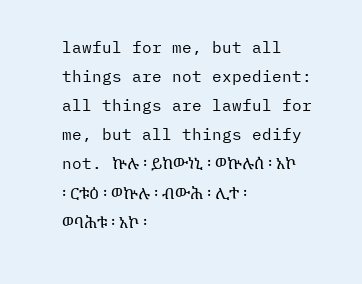lawful for me, but all things are not expedient: all things are lawful for me, but all things edify not. ኵሉ ፡ ይከውነኒ ፡ ወኵሉሰ ፡ አኮ ፡ ርቱዕ ፡ ወኵሉ ፡ ብውሕ ፡ ሊተ ፡ ወባሕቱ ፡ አኮ ፡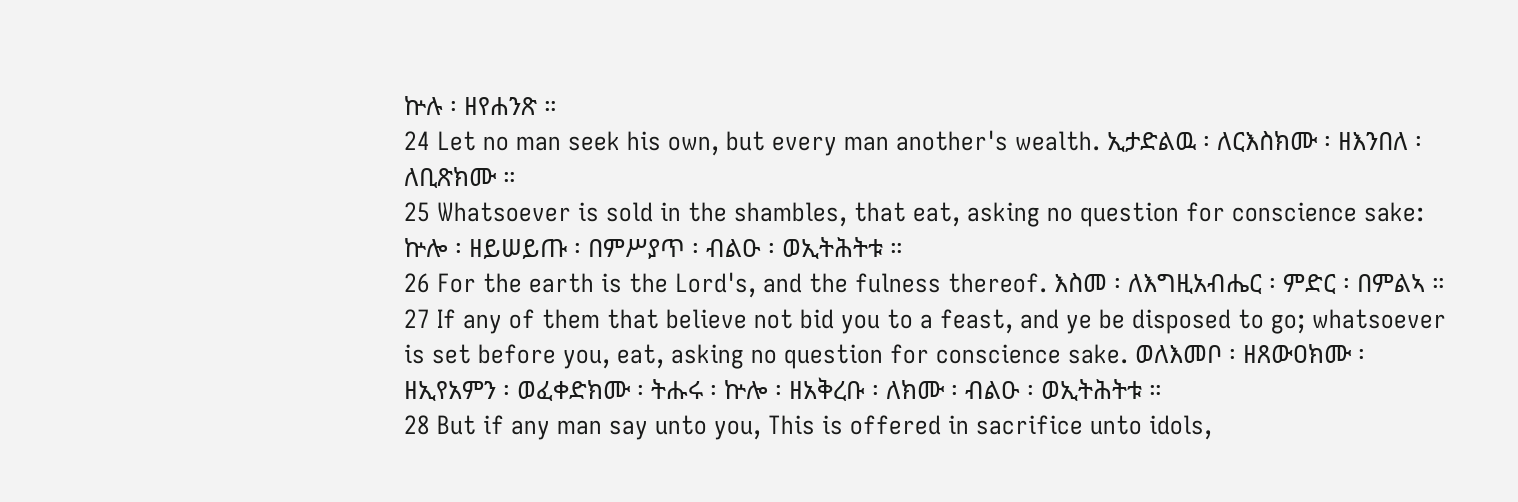ኵሉ ፡ ዘየሐንጽ ።
24 Let no man seek his own, but every man another's wealth. ኢታድልዉ ፡ ለርእስክሙ ፡ ዘእንበለ ፡ ለቢጽክሙ ።
25 Whatsoever is sold in the shambles, that eat, asking no question for conscience sake: ኵሎ ፡ ዘይሠይጡ ፡ በምሥያጥ ፡ ብልዑ ፡ ወኢትሕትቱ ።
26 For the earth is the Lord's, and the fulness thereof. እስመ ፡ ለእግዚአብሔር ፡ ምድር ፡ በምልኣ ።
27 If any of them that believe not bid you to a feast, and ye be disposed to go; whatsoever is set before you, eat, asking no question for conscience sake. ወለእመቦ ፡ ዘጸውዐክሙ ፡ ዘኢየአምን ፡ ወፈቀድክሙ ፡ ትሑሩ ፡ ኵሎ ፡ ዘአቅረቡ ፡ ለክሙ ፡ ብልዑ ፡ ወኢትሕትቱ ።
28 But if any man say unto you, This is offered in sacrifice unto idols,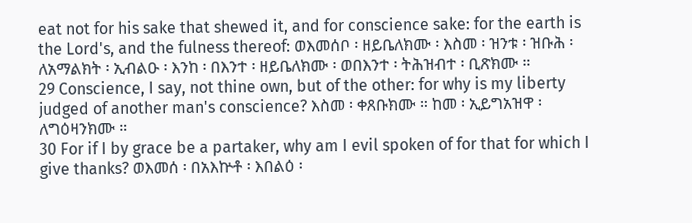eat not for his sake that shewed it, and for conscience sake: for the earth is the Lord's, and the fulness thereof: ወእመሰቦ ፡ ዘይቤለክሙ ፡ እስመ ፡ ዝንቱ ፡ ዝቡሕ ፡ ለአማልክት ፡ ኢብልዑ ፡ እንከ ፡ በእንተ ፡ ዘይቤለክሙ ፡ ወበእንተ ፡ ትሕዝብተ ፡ ቢጽክሙ ።
29 Conscience, I say, not thine own, but of the other: for why is my liberty judged of another man's conscience? እስመ ፡ ቀጸቡክሙ ። ከመ ፡ ኢይግአዝዋ ፡ ለግዕዛንክሙ ።
30 For if I by grace be a partaker, why am I evil spoken of for that for which I give thanks? ወእመሰ ፡ በአእኵቶ ፡ እበልዕ ፡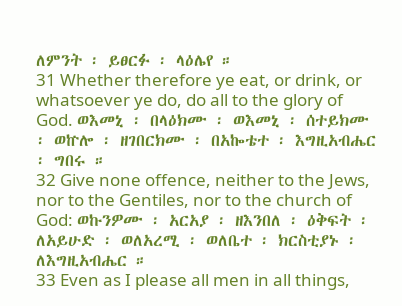ለምንት ፡ ይፀርፉ ፡ ላዕሌየ ።
31 Whether therefore ye eat, or drink, or whatsoever ye do, do all to the glory of God. ወእመኒ ፡ በላዕክሙ ፡ ወእመኒ ፡ ሰተይክሙ ፡ ወኵሎ ፡ ዘገበርክሙ ፡ በአኰቴተ ፡ እግዚአብሔር ፡ ግበሩ ።
32 Give none offence, neither to the Jews, nor to the Gentiles, nor to the church of God: ወኩንዎሙ ፡ አርአያ ፡ ዘእንበለ ፡ ዕቅፍት ፡ ለአይሁድ ፡ ወለአረሚ ፡ ወለቤተ ፡ ክርስቲያኑ ፡ ለእግዚአብሔር ።
33 Even as I please all men in all things,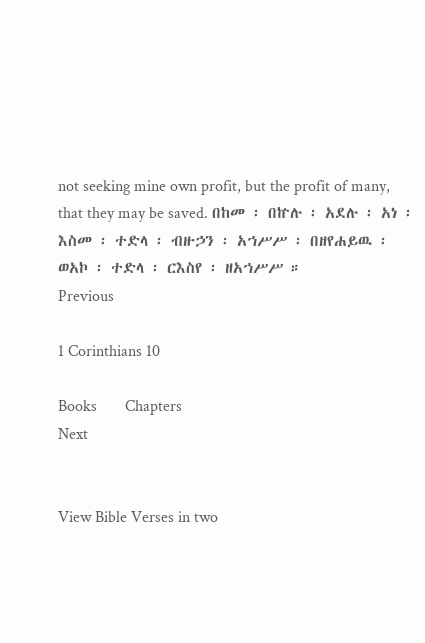not seeking mine own profit, but the profit of many, that they may be saved. በከመ ፡ በኵሉ ፡ አደሉ ፡ አነ ፡ እስመ ፡ ተድላ ፡ ብዙኃን ፡ አኀሥሥ ፡ በዘየሐይዉ ፡ ወአኮ ፡ ተድላ ፡ ርእስየ ፡ ዘአኀሥሥ ።
Previous

1 Corinthians 10

Books       Chapters
Next


View Bible Verses in two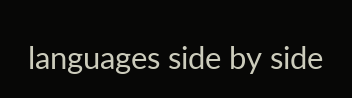languages side by side